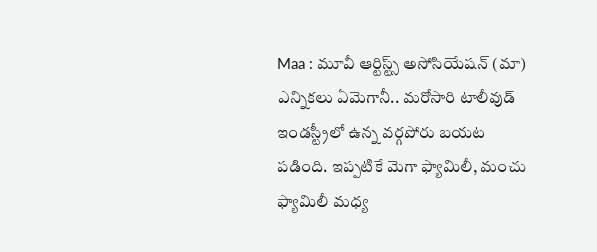Maa : మూవీ ఆర్టిస్ట్స్ అసోసియేషన్ (మా) ఎన్నికలు ఏమెగానీ.. మరోసారి టాలీవుడ్ ఇండస్ట్రీలో ఉన్న వర్గపోరు బయట పడింది. ఇప్పటికే మెగా ఫ్యామిలీ, మంచు ఫ్యామిలీ మధ్య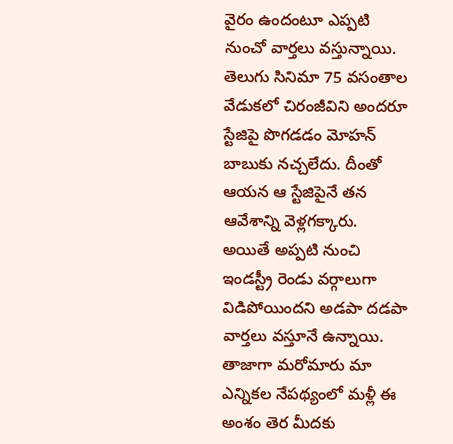వైరం ఉందంటూ ఎప్పటి నుంచో వార్తలు వస్తున్నాయి. తెలుగు సినిమా 75 వసంతాల వేడుకలో చిరంజీవిని అందరూ స్టేజిపై పొగడడం మోహన్ బాబుకు నచ్చలేదు. దీంతో ఆయన ఆ స్టేజిపైనే తన ఆవేశాన్ని వెళ్లగక్కారు.
అయితే అప్పటి నుంచి ఇండస్ట్రీ రెండు వర్గాలుగా విడిపోయిందని అడపా దడపా వార్తలు వస్తూనే ఉన్నాయి. తాజాగా మరోమారు మా ఎన్నికల నేపథ్యంలో మళ్లీ ఈ అంశం తెర మీదకు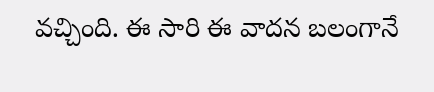వచ్చింది. ఈ సారి ఈ వాదన బలంగానే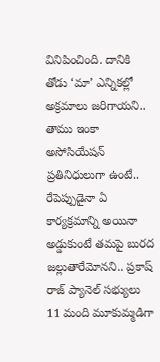వినిపించింది. దానికి తోడు ‘మా’ ఎన్నికల్లో అక్రమాలు జరిగాయని.. తాము ఇంకా అసోసియేషన్ ప్రతినిధులుగా ఉంటే.. రేపెప్పుడైనా ఏ కార్యక్రమాన్ని అయినా అడ్డుకుంటే తమపై బురద జల్లుతారేమోనని.. ప్రకాష్ రాజ్ ప్యానెల్ సభ్యులు 11 మంది మూకుమ్మడిగా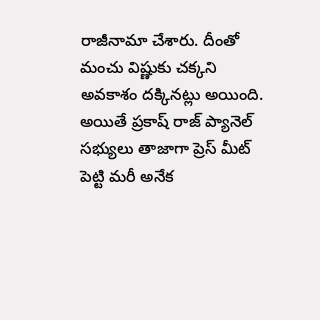రాజీనామా చేశారు. దీంతో మంచు విష్ణుకు చక్కని అవకాశం దక్కినట్లు అయింది.
అయితే ప్రకాష్ రాజ్ ప్యానెల్ సభ్యులు తాజాగా ప్రెస్ మీట్ పెట్టి మరీ అనేక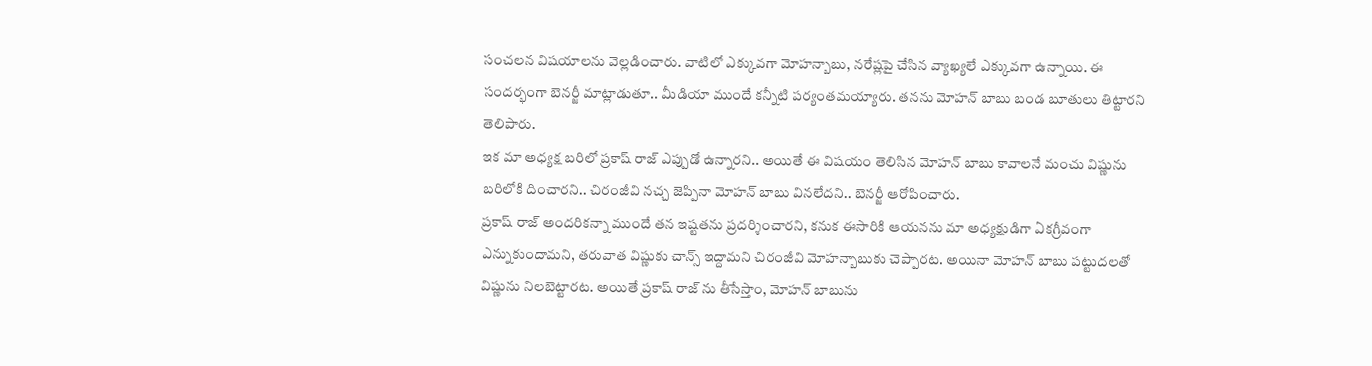సంచలన విషయాలను వెల్లడించారు. వాటిలో ఎక్కువగా మోహన్బాబు, నరేష్లపై చేసిన వ్యాఖ్యలే ఎక్కువగా ఉన్నాయి. ఈ సందర్భంగా బెనర్జీ మాట్లాడుతూ.. మీడియా ముందే కన్నీటి పర్యంతమయ్యారు. తనను మోహన్ బాబు బండ బూతులు తిట్టారని తెలిపారు.
ఇక మా అధ్యక్ష బరిలో ప్రకాష్ రాజ్ ఎప్పుడో ఉన్నారని.. అయితే ఈ విషయం తెలిసిన మోహన్ బాబు కావాలనే మంచు విష్ణును బరిలోకి దించారని.. చిరంజీవి నచ్చ జెప్పినా మోహన్ బాబు వినలేదని.. బెనర్జీ ఆరోపించారు.
ప్రకాష్ రాజ్ అందరికన్నా ముందే తన ఇష్టతను ప్రదర్శించారని, కనుక ఈసారికి ఆయనను మా అధ్యక్షుడిగా ఏకగ్రీవంగా ఎన్నుకుందామని, తరువాత విష్ణుకు చాన్స్ ఇద్దామని చిరంజీవి మోహన్బాబుకు చెప్పారట. అయినా మోహన్ బాబు పట్టుదలతో విష్ణును నిలబెట్టారట. అయితే ప్రకాష్ రాజ్ ను తీసేస్తాం, మోహన్ బాబును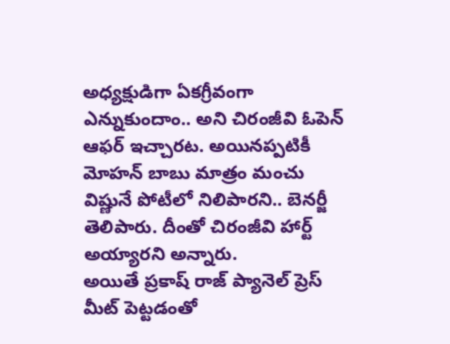అధ్యక్షుడిగా ఏకగ్రీవంగా ఎన్నుకుందాం.. అని చిరంజీవి ఓపెన్ ఆఫర్ ఇచ్చారట. అయినప్పటికీ మోహన్ బాబు మాత్రం మంచు విష్ణునే పోటీలో నిలిపారని.. బెనర్జీ తెలిపారు. దీంతో చిరంజీవి హార్ట్ అయ్యారని అన్నారు.
అయితే ప్రకాష్ రాజ్ ప్యానెల్ ప్రెస్ మీట్ పెట్టడంతో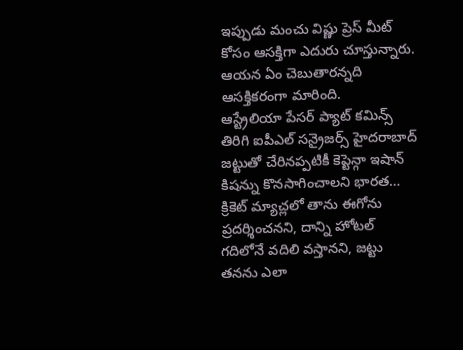ఇప్పుడు మంచు విష్ణు ప్రెస్ మీట్ కోసం ఆసక్తిగా ఎదురు చూస్తున్నారు. ఆయన ఏం చెబుతారన్నది ఆసక్తికరంగా మారింది.
ఆస్ట్రేలియా పేసర్ ప్యాట్ కమిన్స్ తిరిగి ఐపీఎల్ సన్రైజర్స్ హైదరాబాద్ జట్టుతో చేరినప్పటికీ కెప్టెన్గా ఇషాన్ కిషన్ను కొనసాగించాలని భారత…
క్రికెట్ మ్యాచ్లలో తాను ఈగోను ప్రదర్శించనని, దాన్ని హోటల్ గదిలోనే వదిలి వస్తానని, జట్టు తనను ఎలా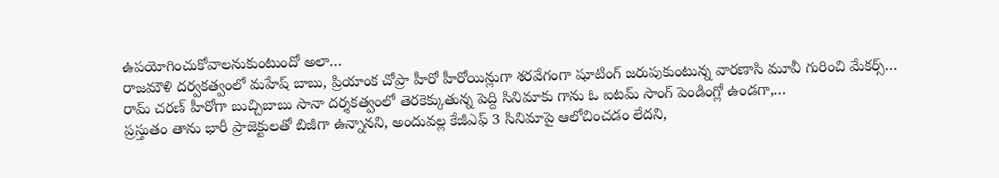ఉపయోగించుకోవాలనుకుంటుందో అలా…
రాజమౌళి దర్వకత్వంలో మహేష్ బాబు, ప్రియాంక చోప్రా హీరో హీరోయిన్లుగా శరవేగంగా షూటింగ్ జరుపుకుంటున్న వారణాసి మూవీ గురించి మేకర్స్…
రామ్ చరణ్ హీరోగా బుచ్చిబాబు సానా దర్శకత్వంలో తెరకెక్కుతున్న పెద్ది సినిమాకు గాను ఓ ఐటమ్ సాంగ్ పెండింగ్లో ఉండగా,…
ప్రస్తుతం తాను భారీ ప్రాజెక్టులతో బిజీగా ఉన్నానని, అందువల్ల కేజీఎఫ్ 3 సినిమాపై ఆలోచించడం లేదని,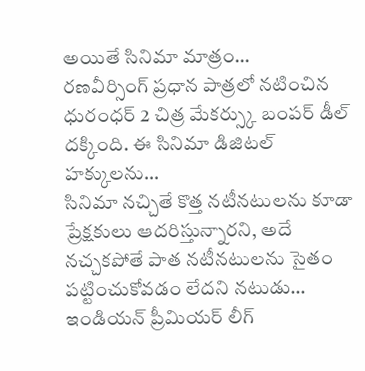అయితే సినిమా మాత్రం…
రణవీర్సింగ్ ప్రధాన పాత్రలో నటించిన ధురంధర్ 2 చిత్ర మేకర్స్కు బంపర్ డీల్ దక్కింది. ఈ సినిమా డిజిటల్ హక్కులను…
సినిమా నచ్చితే కొత్త నటీనటులను కూడా ప్రేక్షకులు ఆదరిస్తున్నారని, అదే నచ్చకపోతే పాత నటీనటులను సైతం పట్టించుకోవడం లేదని నటుడు…
ఇండియన్ ప్రీమియర్ లీగ్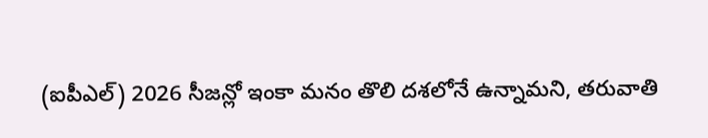(ఐపీఎల్) 2026 సీజన్లో ఇంకా మనం తొలి దశలోనే ఉన్నామని, తరువాతి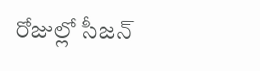రోజుల్లో సీజన్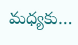మధ్యకు…